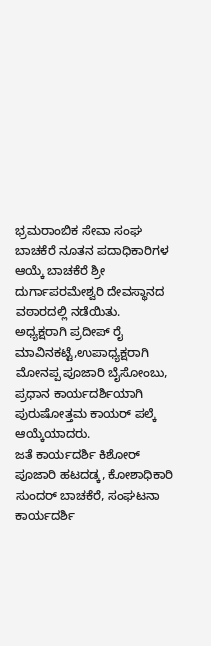ಭ್ರಮರಾಂಬಿಕ ಸೇವಾ ಸಂಘ ಬಾಚಕೆರೆ ನೂತನ ಪದಾಧಿಕಾರಿಗಳ ಆಯ್ಕೆ ಬಾಚಕೆರೆ ಶ್ರೀ ದುರ್ಗಾಪರಮೇಶ್ವರಿ ದೇವಸ್ಥಾನದ ವಠಾರದಲ್ಲಿ ನಡೆಯಿತು. ಅಧ್ಯಕ್ಷರಾಗಿ ಪ್ರದೀಪ್ ರೈ ಮಾವಿನಕಟ್ಟೆ,ಉಪಾಧ್ಯಕ್ಷರಾಗಿ ಮೋನಪ್ಪ ಪೂಜಾರಿ ಬೈಸೋಂಬು, ಪ್ರಧಾನ ಕಾರ್ಯದರ್ಶಿಯಾಗಿ ಪುರುಷೋತ್ತಮ ಕಾಯರ್ ಪಲ್ಕೆ ಆಯ್ಕೆಯಾದರು.
ಜತೆ ಕಾರ್ಯದರ್ಶಿ ಕಿಶೋರ್ ಪೂಜಾರಿ ಹಟದಡ್ಕ, ಕೋಶಾಧಿಕಾರಿ ಸುಂದರ್ ಬಾಚಕೆರೆ, ಸಂಘಟನಾ ಕಾರ್ಯದರ್ಶಿ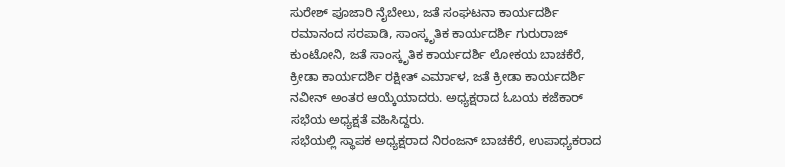ಸುರೇಶ್ ಪೂಜಾರಿ ನೈಬೇಲು, ಜತೆ ಸಂಘಟನಾ ಕಾರ್ಯದರ್ಶಿ ರಮಾನಂದ ಸರಪಾಡಿ, ಸಾಂಸ್ಕೃತಿಕ ಕಾರ್ಯದರ್ಶಿ ಗುರುರಾಜ್ ಕುಂಟೋನಿ, ಜತೆ ಸಾಂಸ್ಕೃತಿಕ ಕಾರ್ಯದರ್ಶಿ ಲೋಕಯ ಬಾಚಕೆರೆ, ಕ್ರೀಡಾ ಕಾರ್ಯದರ್ಶಿ ರಕ್ಷೀತ್ ಎರ್ಮಾಳ, ಜತೆ ಕ್ರೀಡಾ ಕಾರ್ಯದರ್ಶಿ ನವೀನ್ ಅಂತರ ಆಯ್ಕೆಯಾದರು. ಅಧ್ಯಕ್ಷರಾದ ಓಬಯ ಕಜೆಕಾರ್ ಸಭೆಯ ಅಧ್ಯಕ್ಷತೆ ವಹಿಸಿದ್ದರು.
ಸಭೆಯಲ್ಲಿ ಸ್ಥಾಪಕ ಅಧ್ಯಕ್ಷರಾದ ನಿರಂಜನ್ ಬಾಚಕೆರೆ, ಉಪಾಧ್ಯಕರಾದ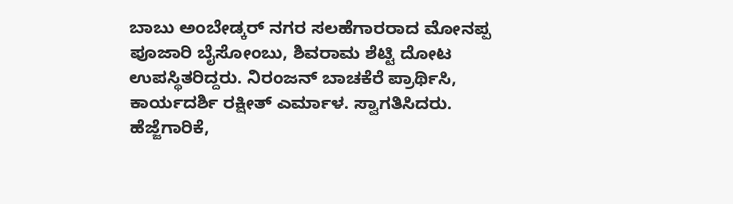ಬಾಬು ಅಂಬೇಡ್ಕರ್ ನಗರ ಸಲಹೆಗಾರರಾದ ಮೋನಪ್ಪ ಪೂಜಾರಿ ಬೈಸೋಂಬು, ಶಿವರಾಮ ಶೆಟ್ಟಿ ದೋಟ ಉಪಸ್ಥಿತರಿದ್ದರು. ನಿರಂಜನ್ ಬಾಚಕೆರೆ ಪ್ರಾರ್ಥಿಸಿ, ಕಾರ್ಯದರ್ಶಿ ರಕ್ಷೀತ್ ಎರ್ಮಾಳ. ಸ್ವಾಗತಿಸಿದರು.
ಹೆಜ್ಜೆಗಾರಿಕೆ,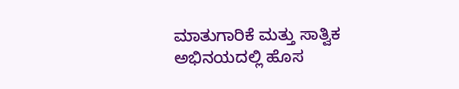ಮಾತುಗಾರಿಕೆ ಮತ್ತು ಸಾತ್ವಿಕ ಅಭಿನಯದಲ್ಲಿ ಹೊಸ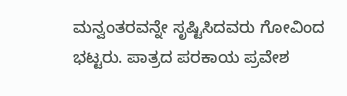ಮನ್ವಂತರವನ್ನೇ ಸೃಷ್ಟಿಸಿದವರು ಗೋವಿಂದ ಭಟ್ಟರು. ಪಾತ್ರದ ಪರಕಾಯ ಪ್ರವೇಶ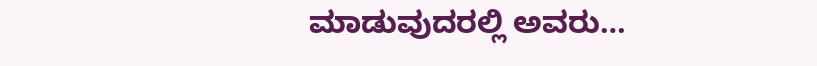ಮಾಡುವುದರಲ್ಲಿ ಅವರು…